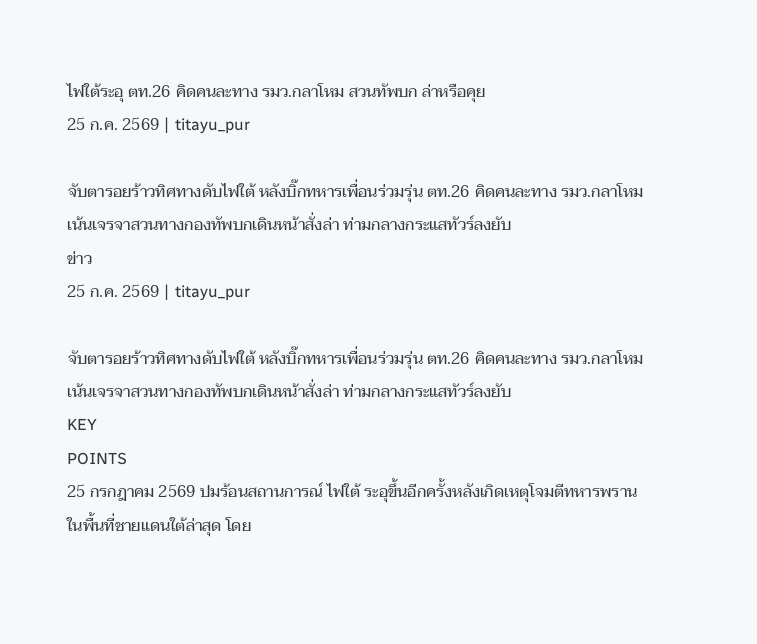ไฟใต้ระอุ ตท.26 คิดคนละทาง รมว.กลาโหม สวนทัพบก ล่าหรือคุย
25 ก.ค. 2569 | titayu_pur

จับตารอยร้าวทิศทางดับไฟใต้ หลังบิ๊กทหารเพื่อนร่วมรุ่น ตท.26 คิดคนละทาง รมว.กลาโหม เน้นเจรจาสวนทางกองทัพบกเดินหน้าสั่งล่า ท่ามกลางกระแสทัวร์ลงยับ
ข่าว
25 ก.ค. 2569 | titayu_pur

จับตารอยร้าวทิศทางดับไฟใต้ หลังบิ๊กทหารเพื่อนร่วมรุ่น ตท.26 คิดคนละทาง รมว.กลาโหม เน้นเจรจาสวนทางกองทัพบกเดินหน้าสั่งล่า ท่ามกลางกระแสทัวร์ลงยับ
KEY
POINTS
25 กรกฎาคม 2569 ปมร้อนสถานการณ์ ไฟใต้ ระอุขึ้นอีกครั้งหลังเกิดเหตุโจมตีทหารพรานในพื้นที่ชายแดนใต้ล่าสุด โดย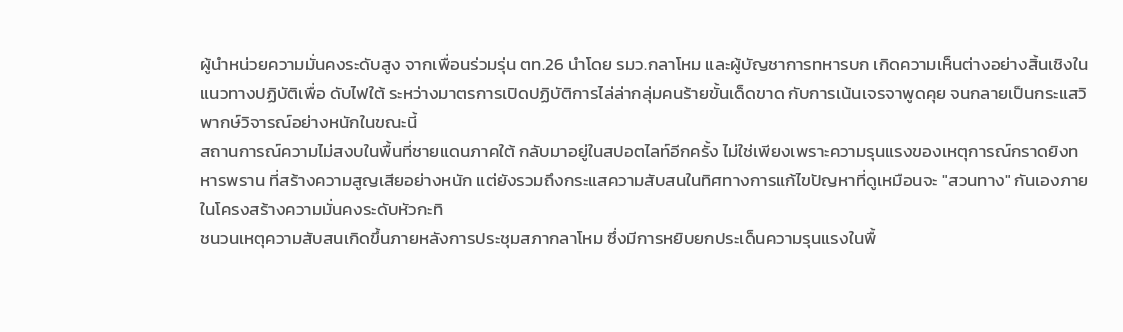ผู้นำหน่วยความมั่นคงระดับสูง จากเพื่อนร่วมรุ่น ตท.26 นำโดย รมว.กลาโหม และผู้บัญชาการทหารบก เกิดความเห็นต่างอย่างสิ้นเชิงในแนวทางปฏิบัติเพื่อ ดับไฟใต้ ระหว่างมาตรการเปิดปฏิบัติการไล่ล่ากลุ่มคนร้ายขั้นเด็ดขาด กับการเน้นเจรจาพูดคุย จนกลายเป็นกระแสวิพากษ์วิจารณ์อย่างหนักในขณะนี้
สถานการณ์ความไม่สงบในพื้นที่ชายแดนภาคใต้ กลับมาอยู่ในสปอตไลท์อีกครั้ง ไม่ใช่เพียงเพราะความรุนแรงของเหตุการณ์กราดยิงทหารพราน ที่สร้างความสูญเสียอย่างหนัก แต่ยังรวมถึงกระแสความสับสนในทิศทางการแก้ไขปัญหาที่ดูเหมือนจะ "สวนทาง" กันเองภายในโครงสร้างความมั่นคงระดับหัวกะทิ
ชนวนเหตุความสับสนเกิดขึ้นภายหลังการประชุมสภากลาโหม ซึ่งมีการหยิบยกประเด็นความรุนแรงในพื้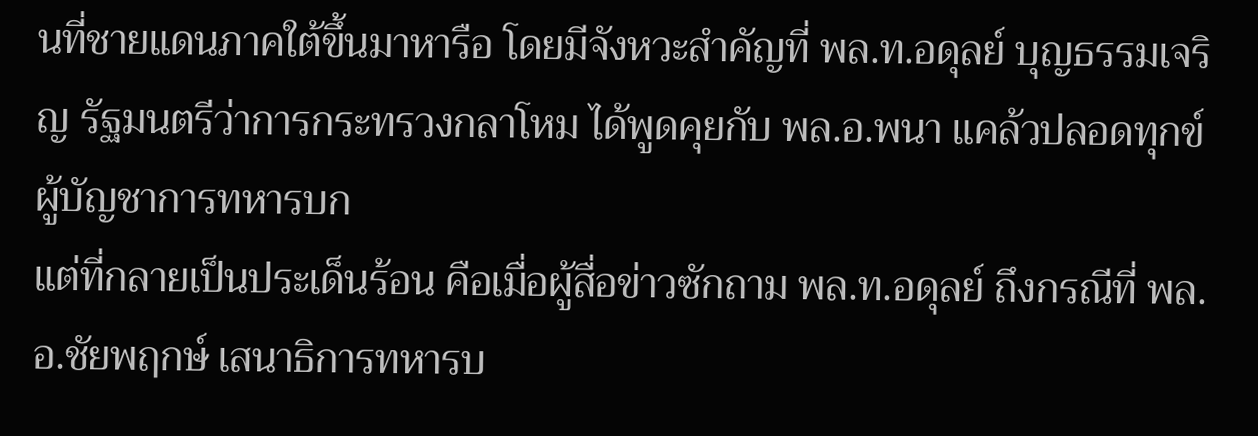นที่ชายแดนภาคใต้ขึ้นมาหารือ โดยมีจังหวะสำคัญที่ พล.ท.อดุลย์ บุญธรรมเจริญ รัฐมนตรีว่าการกระทรวงกลาโหม ได้พูดคุยกับ พล.อ.พนา แคล้วปลอดทุกข์ ผู้บัญชาการทหารบก
แต่ที่กลายเป็นประเด็นร้อน คือเมื่อผู้สื่อข่าวซักถาม พล.ท.อดุลย์ ถึงกรณีที่ พล.อ.ชัยพฤกษ์ เสนาธิการทหารบ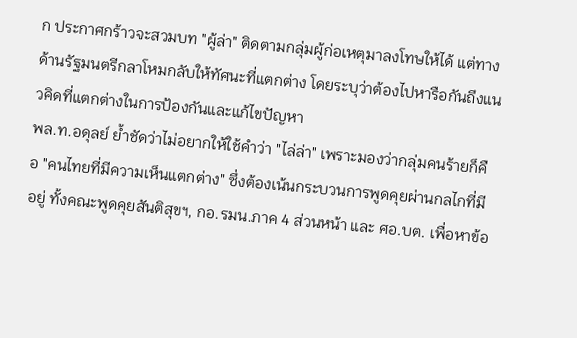ก ประกาศกร้าวจะสวมบท "ผู้ล่า" ติดตามกลุ่มผู้ก่อเหตุมาลงโทษให้ได้ แต่ทางด้านรัฐมนตรีกลาโหมกลับให้ทัศนะที่แตกต่าง โดยระบุว่าต้องไปหารือกันถึงแนวคิดที่แตกต่างในการป้องกันและแก้ไขปัญหา
พล.ท.อดุลย์ ย้ำชัดว่าไม่อยากให้ใช้คำว่า "ไล่ล่า" เพราะมองว่ากลุ่มคนร้ายก็คือ "คนไทยที่มีความเห็นแตกต่าง" ซึ่งต้องเน้นกระบวนการพูดคุยผ่านกลไกที่มีอยู่ ทั้งคณะพูดคุยสันติสุขฯ, กอ.รมน.ภาค 4 ส่วนหน้า และ ศอ.บต. เพื่อหาข้อ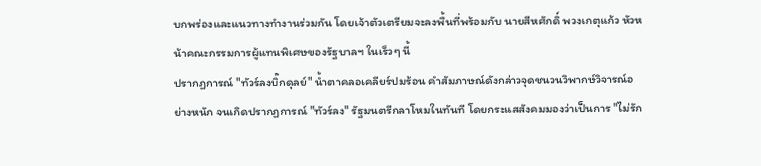บกพร่องและแนวทางทำงานร่วมกัน โดยเจ้าตัวเตรียมจะลงพื้นที่พร้อมกับ นายสีหศักดิ์ พวงเกตุแก้ว หัวหน้าคณะกรรมการผู้แทนพิเศษของรัฐบาลฯ ในเร็วๆ นี้
ปรากฏการณ์ "ทัวร์ลงบิ๊กดุลย์" น้ำตาคลอเคลียร์ปมร้อน คำสัมภาษณ์ดังกล่าวจุดชนวนวิพากษ์วิจารณ์อย่างหนัก จนเกิดปรากฏการณ์ "ทัวร์ลง" รัฐมนตรีกลาโหมในทันที โดยกระแสสังคมมองว่าเป็นการ "ไม่รัก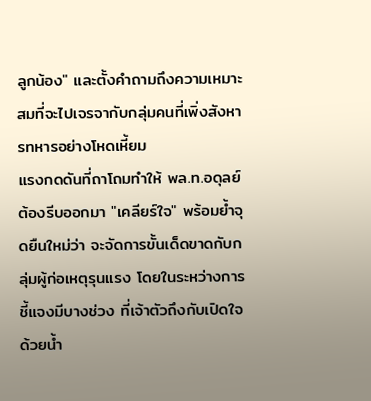ลูกน้อง" และตั้งคำถามถึงความเหมาะสมที่จะไปเจรจากับกลุ่มคนที่เพิ่งสังหารทหารอย่างโหดเหี้ยม
แรงกดดันที่ถาโถมทำให้ พล.ท.อดุลย์ ต้องรีบออกมา "เคลียร์ใจ" พร้อมย้ำจุดยืนใหม่ว่า จะจัดการขั้นเด็ดขาดกับกลุ่มผู้ก่อเหตุรุนแรง โดยในระหว่างการชี้แจงมีบางช่วง ที่เจ้าตัวถึงกับเปิดใจด้วยน้ำ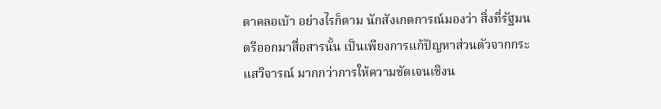ตาคลอเบ้า อย่างไรก็ตาม นักสังเกตการณ์มองว่า สิ่งที่รัฐมนตรีออกมาสื่อสารนั้น เป็นเพียงการแก้ปัญหาส่วนตัวจากกระแสวิจารณ์ มากกว่าการให้ความชัดเจนเชิงน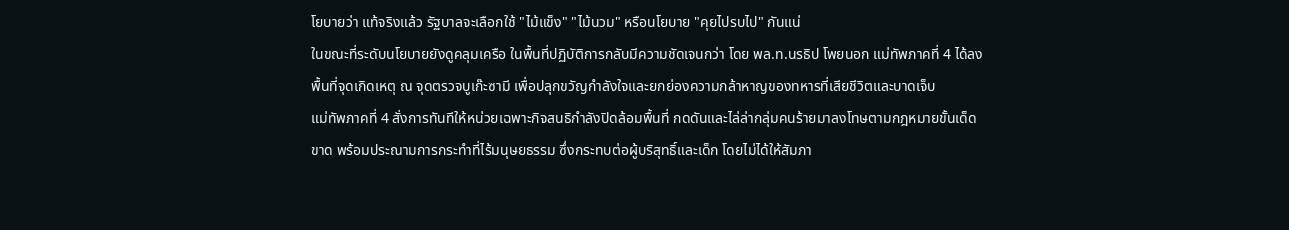โยบายว่า แท้จริงแล้ว รัฐบาลจะเลือกใช้ "ไม้แข็ง" "ไม้นวม" หรือนโยบาย "คุยไปรบไป" กันแน่
ในขณะที่ระดับนโยบายยังดูคลุมเครือ ในพื้นที่ปฏิบัติการกลับมีความชัดเจนกว่า โดย พล.ท.นรธิป โพยนอก แม่ทัพภาคที่ 4 ได้ลงพื้นที่จุดเกิดเหตุ ณ จุดตรวจบูเก๊ะซามี เพื่อปลุกขวัญกำลังใจและยกย่องความกล้าหาญของทหารที่เสียชีวิตและบาดเจ็บ
แม่ทัพภาคที่ 4 สั่งการทันทีให้หน่วยเฉพาะกิจสนธิกำลังปิดล้อมพื้นที่ กดดันและไล่ล่ากลุ่มคนร้ายมาลงโทษตามกฎหมายขั้นเด็ดขาด พร้อมประณามการกระทำที่ไร้มนุษยธรรม ซึ่งกระทบต่อผู้บริสุทธิ์และเด็ก โดยไม่ได้ให้สัมภา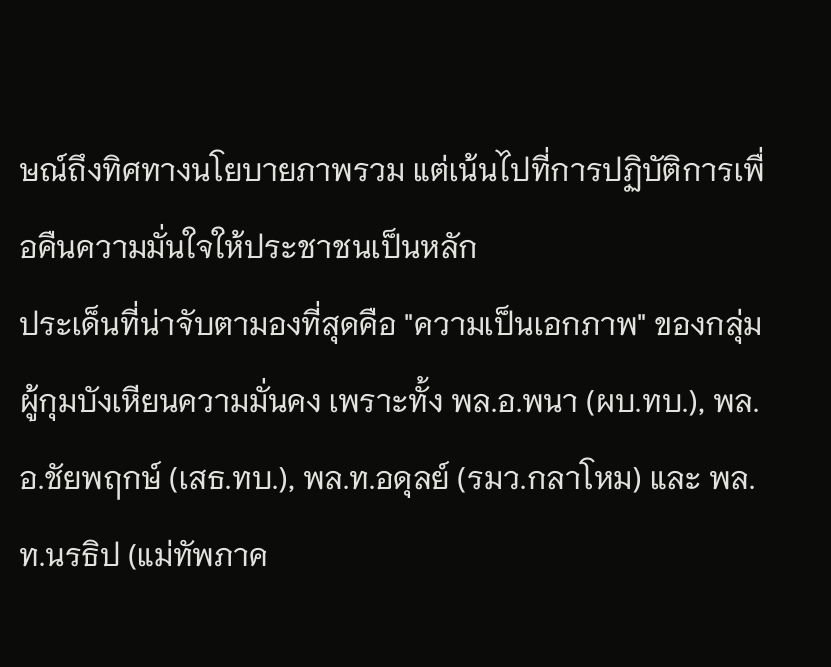ษณ์ถึงทิศทางนโยบายภาพรวม แต่เน้นไปที่การปฏิบัติการเพื่อคืนความมั่นใจให้ประชาชนเป็นหลัก
ประเด็นที่น่าจับตามองที่สุดคือ "ความเป็นเอกภาพ" ของกลุ่มผู้กุมบังเหียนความมั่นคง เพราะทั้ง พล.อ.พนา (ผบ.ทบ.), พล.อ.ชัยพฤกษ์ (เสธ.ทบ.), พล.ท.อดุลย์ (รมว.กลาโหม) และ พล.ท.นรธิป (แม่ทัพภาค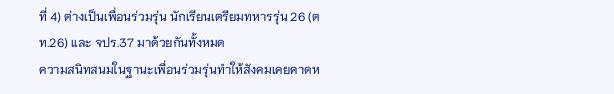ที่ 4) ต่างเป็นเพื่อนร่วมรุ่น นักเรียนเตรียมทหารรุ่น 26 (ตท.26) และ จปร.37 มาด้วยกันทั้งหมด
ความสนิทสนมในฐานะเพื่อนร่วมรุ่นทำให้สังคมเคยคาดห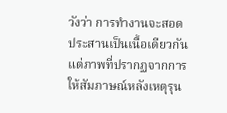วังว่า การทำงานจะสอดประสานเป็นเนื้อเดียวกัน แต่ภาพที่ปรากฏจากการให้สัมภาษณ์หลังเหตุรุน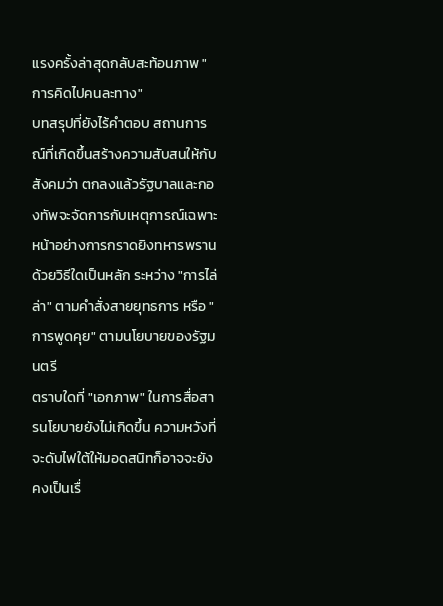แรงครั้งล่าสุดกลับสะท้อนภาพ "การคิดไปคนละทาง"
บทสรุปที่ยังไร้คำตอบ สถานการณ์ที่เกิดขึ้นสร้างความสับสนให้กับสังคมว่า ตกลงแล้วรัฐบาลและกองทัพจะจัดการกับเหตุการณ์เฉพาะหน้าอย่างการกราดยิงทหารพรานด้วยวิธีใดเป็นหลัก ระหว่าง "การไล่ล่า" ตามคำสั่งสายยุทธการ หรือ "การพูดคุย" ตามนโยบายของรัฐมนตรี
ตราบใดที่ "เอกภาพ" ในการสื่อสารนโยบายยังไม่เกิดขึ้น ความหวังที่จะดับไฟใต้ให้มอดสนิทก็อาจจะยังคงเป็นเรื่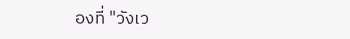องที่ "วังเว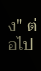ง" ต่อไป